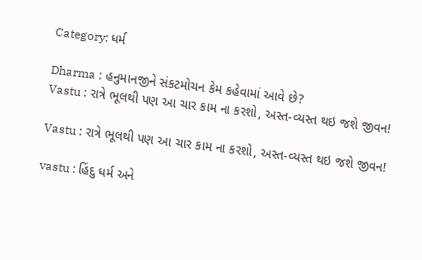Category: ધર્મ

Dharma : હનુમાનજીને સંકટમોચન કેમ કહેવામાં આવે છે?
Vastu : રાત્રે ભૂલથી પણ આ ચાર કામ ના કરશો, અસ્ત-વ્યસ્ત થઇ જશે જીવન!

Vastu : રાત્રે ભૂલથી પણ આ ચાર કામ ના કરશો, અસ્ત-વ્યસ્ત થઇ જશે જીવન!

vastu : હિંદુ ધર્મ અને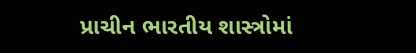પ્રાચીન ભારતીય શાસ્ત્રોમાં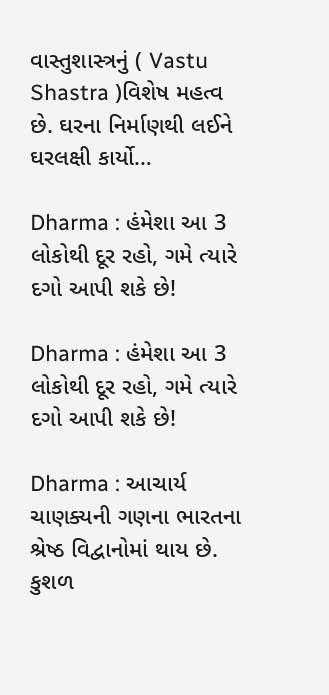વાસ્તુશાસ્ત્રનું ( Vastu Shastra )વિશેષ મહત્વ છે. ઘરના નિર્માણથી લઈને ઘરલક્ષી કાર્યો…

Dharma : હંમેશા આ 3 લોકોથી દૂર રહો, ગમે ત્યારે દગો આપી શકે છે!

Dharma : હંમેશા આ 3 લોકોથી દૂર રહો, ગમે ત્યારે દગો આપી શકે છે!

Dharma : આચાર્ય ચાણક્યની ગણના ભારતના શ્રેષ્ઠ વિદ્વાનોમાં થાય છે. કુશળ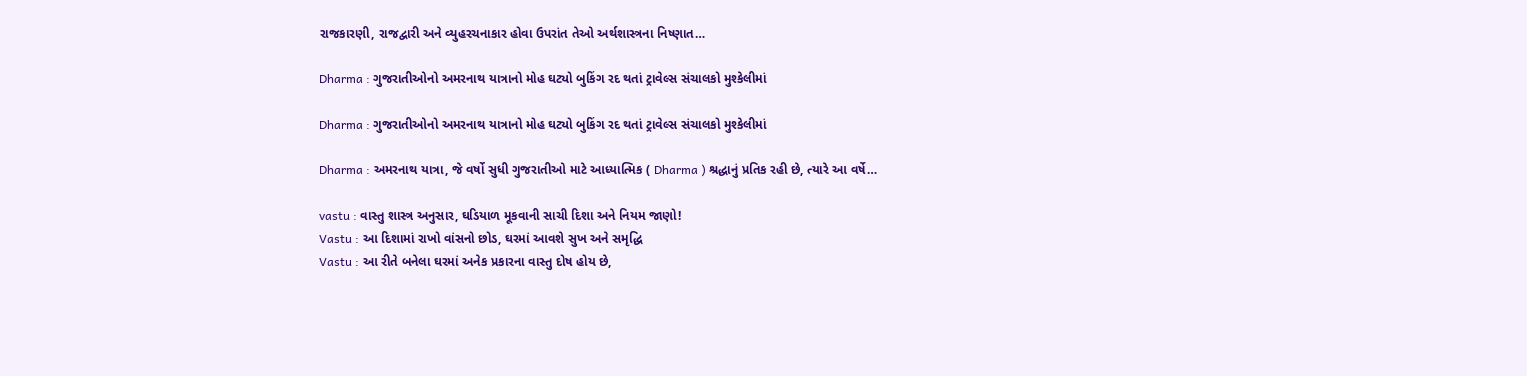રાજકારણી, રાજદ્વારી અને વ્યુહરચનાકાર હોવા ઉપરાંત તેઓ અર્થશાસ્ત્રના નિષ્ણાત…

Dharma : ગુજરાતીઓનો અમરનાથ યાત્રાનો મોહ ઘટ્યો બુકિંગ રદ થતાં ટ્રાવેલ્સ સંચાલકો મુશ્કેલીમાં

Dharma : ગુજરાતીઓનો અમરનાથ યાત્રાનો મોહ ઘટ્યો બુકિંગ રદ થતાં ટ્રાવેલ્સ સંચાલકો મુશ્કેલીમાં

Dharma : અમરનાથ યાત્રા, જે વર્ષો સુધી ગુજરાતીઓ માટે આધ્યાત્મિક ( Dharma ) શ્રદ્ધાનું પ્રતિક રહી છે, ત્યારે આ વર્ષે…

vastu : વાસ્તુ શાસ્ત્ર અનુસાર, ઘડિયાળ મૂકવાની સાચી દિશા અને નિયમ જાણો!
Vastu : આ દિશામાં રાખો વાંસનો છોડ, ઘરમાં આવશે સુખ અને સમૃદ્ધિ
Vastu : આ રીતે બનેલા ઘરમાં અનેક પ્રકારના વાસ્તુ દોષ હોય છે,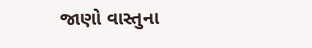જાણો વાસ્તુના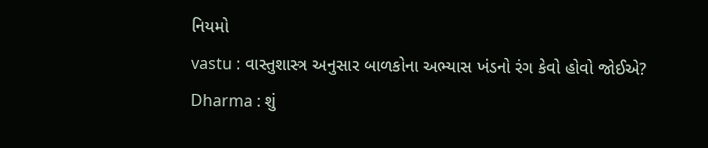નિયમો
vastu : વાસ્તુશાસ્ત્ર અનુસાર બાળકોના અભ્યાસ ખંડનો રંગ કેવો હોવો જોઈએ?
Dharma : શું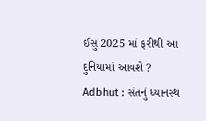ઈસુ 2025 માં ફરીથી આ દુનિયામાં આવશે ?
Adbhut : સંતનું ધ્યાનસ્થ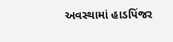અવસ્થામાં હાડપિંજર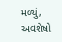મળ્યું, અવશેષો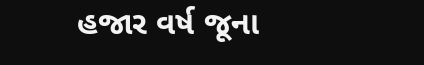હજાર વર્ષ જૂના